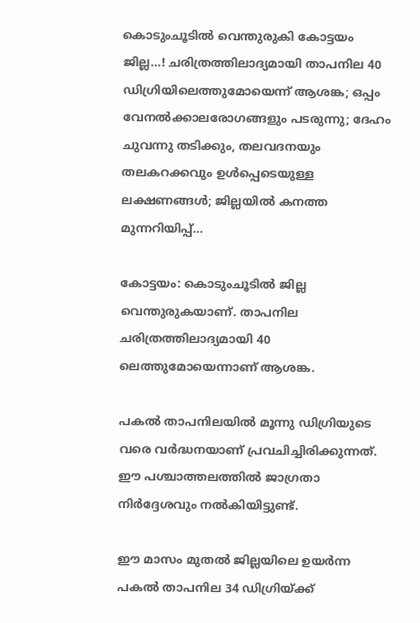കൊടുംചൂടില്‍ വെന്തുരുകി കോട്ടയം ജില്ല…! ചരിത്രത്തിലാദ്യമായി താപനില 40 ഡിഗ്രിയിലെത്തുമോയെന്ന് ആശങ്ക; ഒപ്പം വേനല്‍ക്കാലരോഗങ്ങളും പടരുന്നു; ദേഹം ചുവന്നു തടിക്കും, തലവദനയും തലകറക്കവും ഉള്‍പ്പെടെയുള്ള ലക്ഷണങ്ങള്‍; ജില്ലയിൽ കനത്ത മുന്നറിയിപ്പ്…

കോട്ടയം: കൊടുംചൂടില്‍ ജില്ല വെന്തുരുകയാണ്. താപനില ചരിത്രത്തിലാദ്യമായി 40 ലെത്തുമോയെന്നാണ് ആശങ്ക.

പകല്‍ താപനിലയില്‍ മൂന്നു ഡിഗ്രിയുടെ വരെ വർദ്ധനയാണ് പ്രവചിച്ചിരിക്കുന്നത്.
ഈ പശ്ചാത്തലത്തില്‍ ജാഗ്രതാ നിർദ്ദേശവും നല്‍കിയിട്ടുണ്ട്.

ഈ മാസം മുതല്‍ ജില്ലയിലെ ഉയർന്ന പകല്‍ താപനില 34 ഡിഗ്രിയ്ക്ക്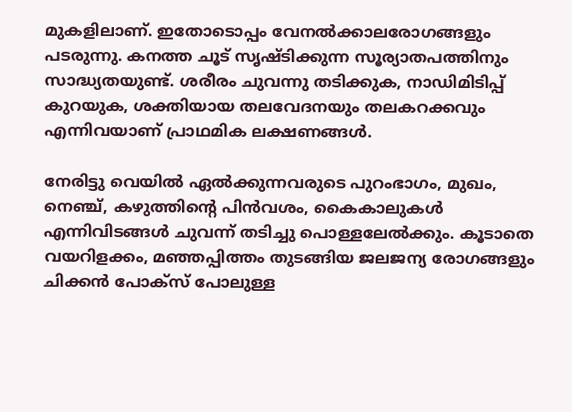മുകളിലാണ്. ഇതോടൊപ്പം വേനല്‍ക്കാലരോഗങ്ങളും പടരുന്നു. കനത്ത ചൂട് സൃഷ്ടിക്കുന്ന സൂര്യാതപത്തിനും സാദ്ധ്യതയുണ്ട്. ശരീരം ചുവന്നു തടിക്കുക, നാഡിമിടിപ്പ് കുറയുക, ശക്തിയായ തലവേദനയും തലകറക്കവും എന്നിവയാണ് പ്രാഥമിക ലക്ഷണങ്ങള്‍.

നേരിട്ടു വെയില്‍ ഏല്‍ക്കുന്നവരുടെ പുറംഭാഗം, മുഖം, നെഞ്ച്, കഴുത്തിന്റെ പിൻവശം, കൈകാലുകള്‍ എന്നിവിടങ്ങള്‍ ചുവന്ന് തടിച്ചു പൊള്ളലേല്‍ക്കും. കൂടാതെ വയറിളക്കം, മഞ്ഞപ്പിത്തം തുടങ്ങിയ ജലജന്യ രോഗങ്ങളും ചിക്കൻ പോക്‌സ് പോലുള്ള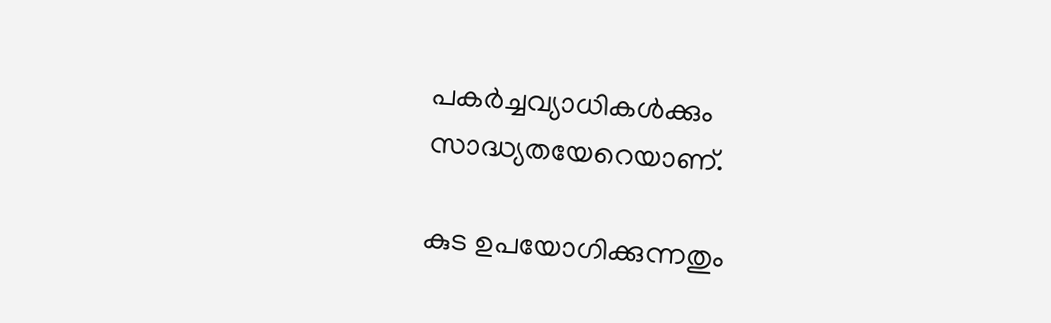പകർച്ചവ്യാധികള്‍ക്കും സാദ്ധ്യതയേറെയാണ്.

കുട ഉപയോഗിക്കുന്നതും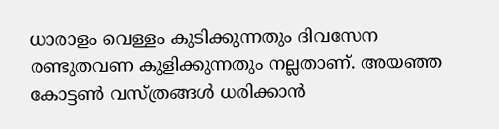ധാരാളം വെള്ളം കുടിക്കുന്നതും ദിവസേന രണ്ടുതവണ കുളിക്കുന്നതും നല്ലതാണ്. അയഞ്ഞ കോട്ടണ്‍ വസ്ത്രങ്ങള്‍ ധരിക്കാൻ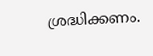ശ്രദ്ധിക്കണം.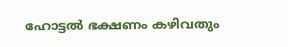ഹോട്ടല്‍ ഭക്ഷണം കഴിവതും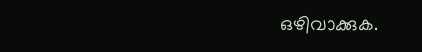ഒഴിവാക്കുക.